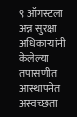९ ऑगस्टला अन्न सुरक्षा अधिकाऱ्यांनी केलेल्या तपासणीत आस्थापनेत अस्वच्छता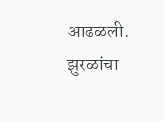आढळली. झुरळांचा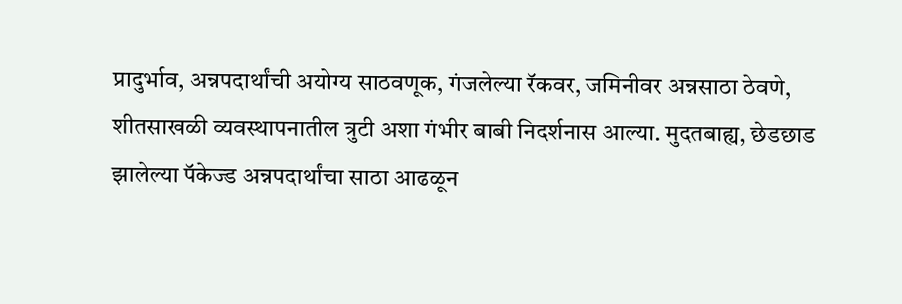प्रादुर्भाव, अन्नपदार्थांची अयोग्य साठवणूक, गंजलेल्या रॅकवर, जमिनीवर अन्नसाठा ठेवणे, शीतसाखळी व्यवस्थापनातील त्रुटी अशा गंभीर बाबी निदर्शनास आल्या. मुदतबाह्य, छेडछाड झालेल्या पॅकेज्ड अन्नपदार्थांचा साठा आढळून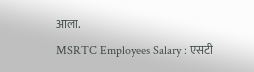आला.
MSRTC Employees Salary : एसटी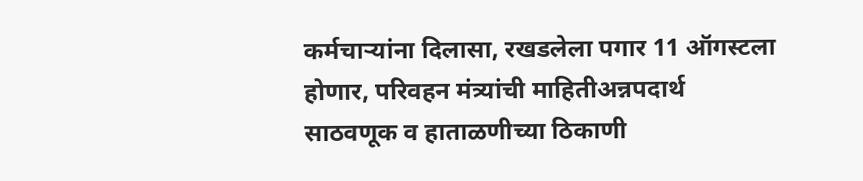कर्मचाऱ्यांना दिलासा, रखडलेला पगार 11 ऑगस्टला होणार, परिवहन मंत्र्यांची माहितीअन्नपदार्थ साठवणूक व हाताळणीच्या ठिकाणी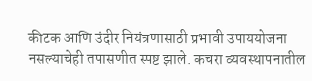कीटक आणि उंदीर नियंत्रणासाठी प्रभावी उपाययोजना नसल्याचेही तपासणीत स्पष्ट झाले. कचरा व्यवस्थापनातील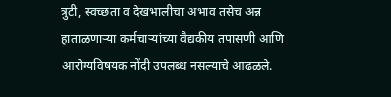त्रुटी, स्वच्छता व देखभालीचा अभाव तसेच अन्न हाताळणाऱ्या कर्मचाऱ्यांच्या वैद्यकीय तपासणी आणि आरोग्यविषयक नोंदी उपलब्ध नसल्याचे आढळले.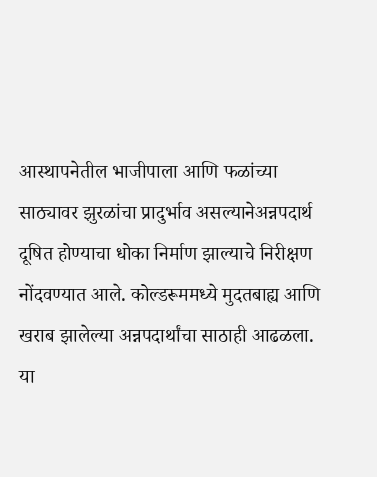आस्थापनेतील भाजीपाला आणि फळांच्या साठ्यावर झुरळांचा प्रादुर्भाव असल्यानेअन्नपदार्थ दूषित होण्याचा धोका निर्माण झाल्याचे निरीक्षण नोंदवण्यात आले. कोल्डरूममध्ये मुदतबाह्य आणि खराब झालेल्या अन्नपदार्थांचा साठाही आढळला.
या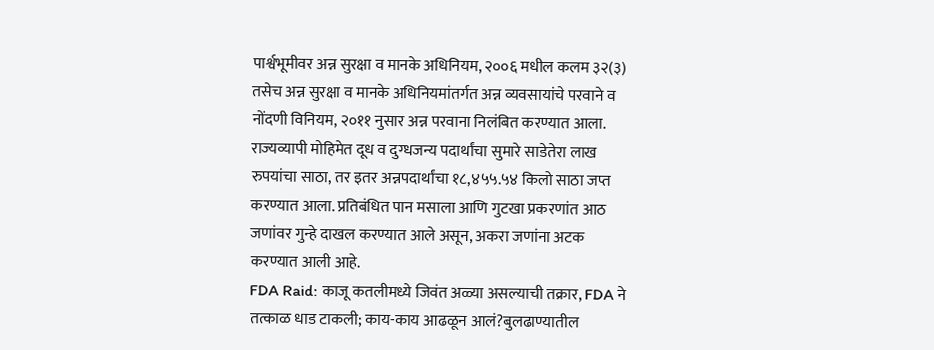पार्श्वभूमीवर अन्न सुरक्षा व मानके अधिनियम, २००६ मधील कलम ३२(३) तसेच अन्न सुरक्षा व मानके अधिनियमांतर्गत अन्न व्यवसायांचे परवाने व नोंदणी विनियम, २०११ नुसार अन्न परवाना निलंबित करण्यात आला.
राज्यव्यापी मोहिमेत दूध व दुग्धजन्य पदार्थांचा सुमारे साडेतेरा लाख रुपयांचा साठा, तर इतर अन्नपदार्थांचा १८,४५५.५४ किलो साठा जप्त करण्यात आला. प्रतिबंधित पान मसाला आणि गुटखा प्रकरणांत आठ जणांवर गुन्हे दाखल करण्यात आले असून, अकरा जणांना अटक करण्यात आली आहे.
FDA Raid: काजू कतलीमध्ये जिवंत अळ्या असल्याची तक्रार, FDA ने तत्काळ धाड टाकली; काय-काय आढळून आलं?बुलढाण्यातील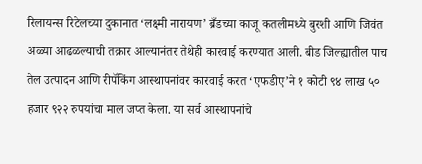रिलायन्स रिटेलच्या दुकानात ‘लक्ष्मी नारायण’ ब्रँडच्या काजू कतलीमध्ये बुरशी आणि जिवंत अळ्या आढळल्याची तक्रार आल्यानंतर तेथेही कारवाई करण्यात आली. बीड जिल्ह्यातील पाच तेल उत्पादन आणि रीपॅकिंग आस्थापनांवर कारवाई करत ‘एफडीए’ने १ कोटी ९४ लाख ५० हजार ९२२ रुपयांचा माल जप्त केला. या सर्व आस्थापनांचे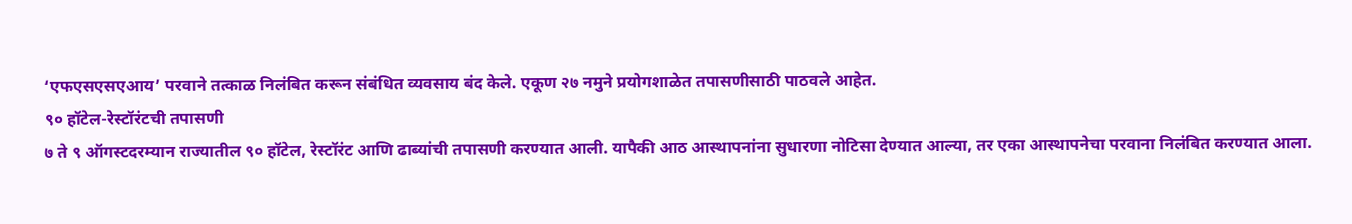‘एफएसएसएआय’ परवाने तत्काळ निलंबित करून संबंधित व्यवसाय बंद केले. एकूण २७ नमुने प्रयोगशाळेत तपासणीसाठी पाठवले आहेत.
९० हॉटेल-रेस्टॉरंटची तपासणी
७ ते ९ ऑगस्टदरम्यान राज्यातील ९० हॉटेल, रेस्टॉरंट आणि ढाब्यांची तपासणी करण्यात आली. यापैकी आठ आस्थापनांना सुधारणा नोटिसा देण्यात आल्या, तर एका आस्थापनेचा परवाना निलंबित करण्यात आला.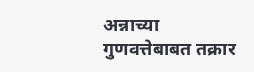अन्नाच्या गुणवत्तेबाबत तक्रार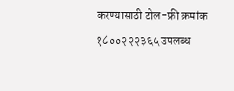करण्यासाठी टोल-फ्री क्रमांक १८००२२२३६५ उपलब्ध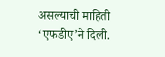असल्याची माहिती ‘एफडीए’ने दिली.